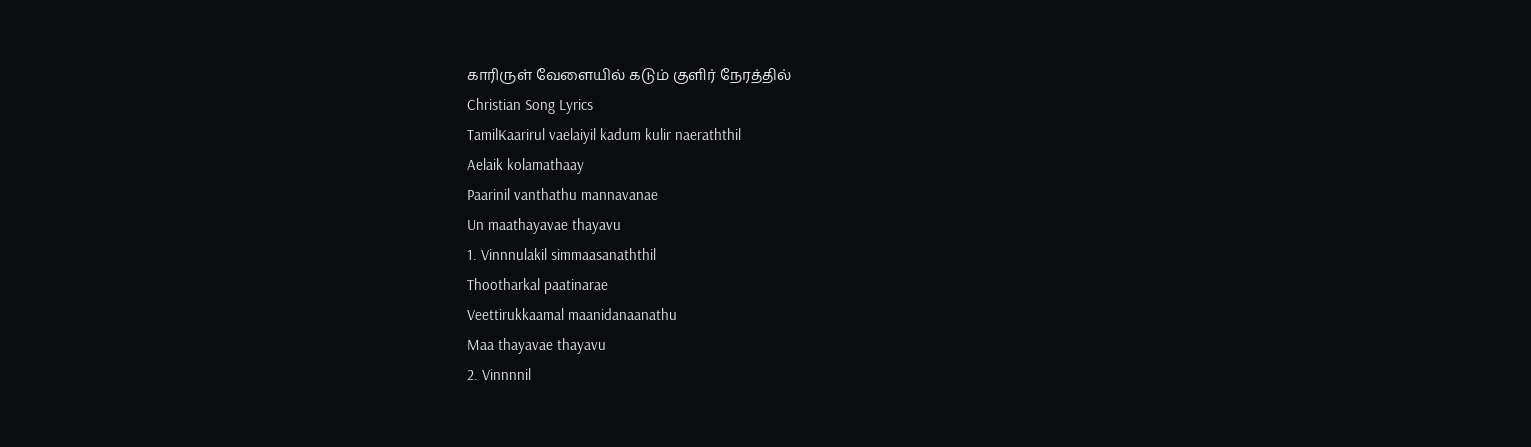காரிருள் வேளையில் கடும் குளிர் நேரத்தில்
Christian Song Lyrics
TamilKaarirul vaelaiyil kadum kulir naeraththil
Aelaik kolamathaay
Paarinil vanthathu mannavanae
Un maathayavae thayavu
1. Vinnnulakil simmaasanaththil
Thootharkal paatinarae
Veettirukkaamal maanidanaanathu
Maa thayavae thayavu
2. Vinnnnil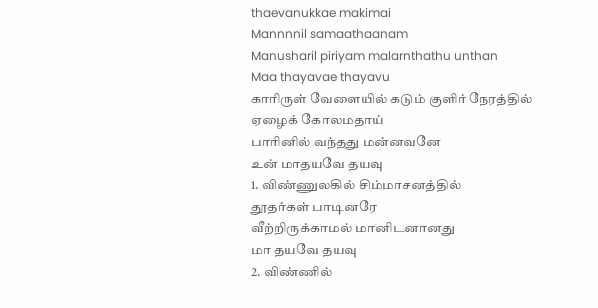thaevanukkae makimai
Mannnnil samaathaanam
Manusharil piriyam malarnthathu unthan
Maa thayavae thayavu
காரிருள் வேளையில் கடும் குளிர் நேரத்தில்
ஏழைக் கோலமதாய்
பாரினில் வந்தது மன்னவனே
உன் மாதயவே தயவு
1. விண்ணுலகில் சிம்மாசனத்தில்
தூதர்கள் பாடினரே
வீற்றிருக்காமல் மானிடனானது
மா தயவே தயவு
2. விண்ணில்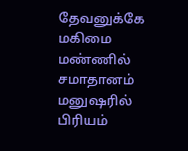தேவனுக்கே மகிமை
மண்ணில் சமாதானம்
மனுஷரில் பிரியம்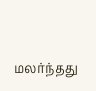மலர்ந்தது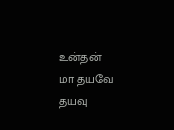உன்தன்
மா தயவே தயவு